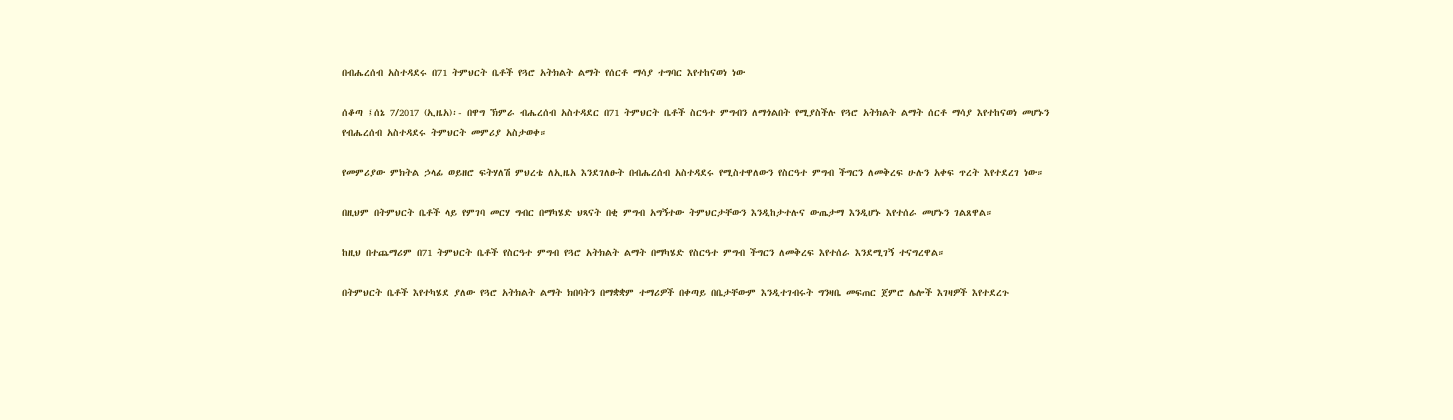በብሔረሰብ አስተዳደሩ በ71 ትምህርት ቤቶች የጓሮ አትክልት ልማት የሰርቶ ማሳያ ተግባር እየተከናወነ ነው

ሰቆጣ ፤ሰኔ 7/2017 (ኢዜአ)፡- በዋግ ኽምራ ብሔረሰብ አስተዳደር በ71 ትምህርት ቤቶች ስርዓተ ምግብን ለማጎልበት የሚያስችሉ የጓሮ አትክልት ልማት ሰርቶ ማሳያ እየተከናወነ መሆኑን የብሔረሰብ አስተዳደሩ ትምህርት መምሪያ አስታወቀ።

የመምሪያው ምክትል ኃላፊ ወይዘሮ ፍትሃለሽ ምህረቴ ለኢዜአ እንደገለፁት በብሔረሰብ አስተዳደሩ የሚስተዋለውን የስርዓተ ምግብ ችግርን ለመቅረፍ ሁሉን አቀፍ ጥረት እየተደረገ ነው።

በዚህም በትምህርት ቤቶች ላይ የምገባ መርሃ ግብር በማካሄድ ህጻናት በቂ ምግብ አግኝተው ትምህርታቸውን እንዲከታተሉና ውጤታማ እንዲሆኑ እየተሰራ መሆኑን ገልጸዋል።

ከዚህ በተጨማሪም በ71 ትምህርት ቤቶች የስርዓተ ምግብ የጓሮ አትክልት ልማት በማካሄድ የስርዓተ ምግብ ችግርን ለመቅረፍ እየተሰራ እንደሚገኝ ተናግረዋል።

በትምህርት ቤቶች እየተካሄደ ያለው የጓሮ አትክልት ልማት ክበባትን በማቋቋም ተማሪዎች በቀጣይ በቤታቸውም እንዲተገብሩት ግንዛቤ መፍጠር ጀምሮ ሌሎች እገዛዎች እየተደረጉ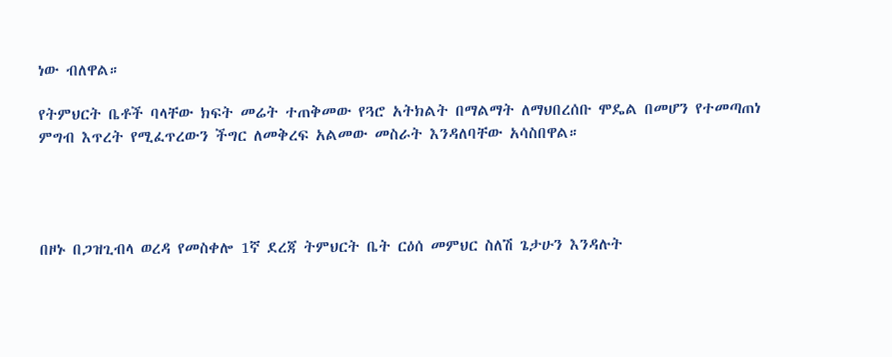ነው ብለዋል።

የትምህርት ቤቶች ባላቸው ክፍት መሬት ተጠቅመው የጓሮ አትክልት በማልማት ለማህበረሰቡ ሞዴል በመሆን የተመጣጠነ ምግብ እጥረት የሚፈጥረውን ችግር ለመቅረፍ አልመው መስራት እንዳለባቸው አሳስበዋል።




በዞኑ በጋዝጊብላ ወረዳ የመስቀሎ 1ኛ ደረጃ ትምህርት ቤት ርዕሰ መምህር ስለሽ ጌታሁን እንዳሉት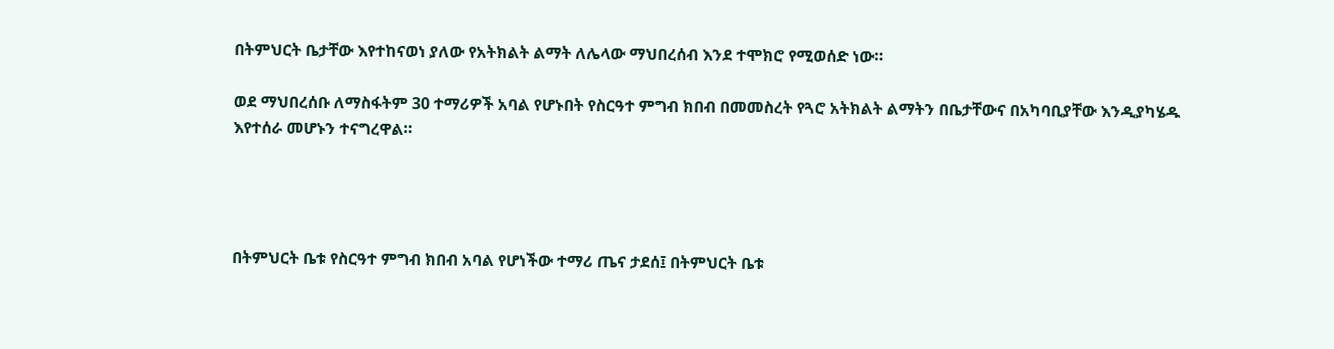በትምህርት ቤታቸው እየተከናወነ ያለው የአትክልት ልማት ለሌላው ማህበረሰብ እንደ ተሞክሮ የሚወሰድ ነው።

ወደ ማህበረሰቡ ለማስፋትም 30 ተማሪዎች አባል የሆኑበት የስርዓተ ምግብ ክበብ በመመስረት የጓሮ አትክልት ልማትን በቤታቸውና በአካባቢያቸው እንዲያካሄዱ እየተሰራ መሆኑን ተናግረዋል።




በትምህርት ቤቱ የስርዓተ ምግብ ክበብ አባል የሆነችው ተማሪ ጤና ታደሰ፤ በትምህርት ቤቱ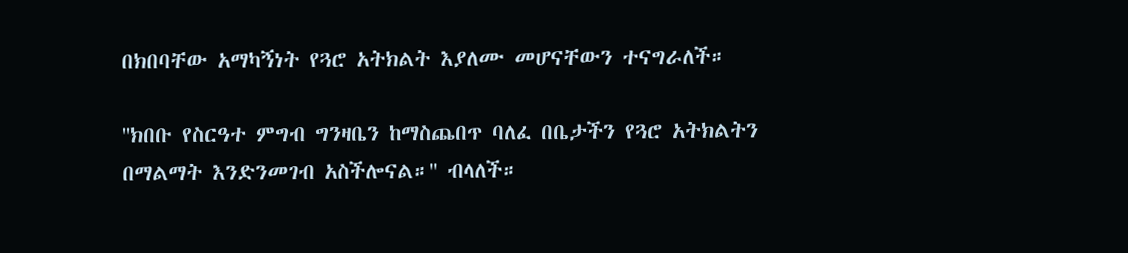በክበባቸው አማካኝነት የጓሮ አትክልት እያለሙ መሆናቸውን ተናግራለች።

''ክበቡ የስርዓተ ምግብ ግንዛቤን ከማስጨበጥ ባለፈ በቤታችን የጓሮ አትክልትን በማልማት እንድንመገብ አስችሎናል።'' ብላለች።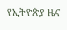የኢትዮጵያ ዜና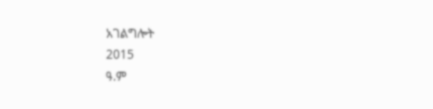አገልግሎት
2015
ዓ.ም